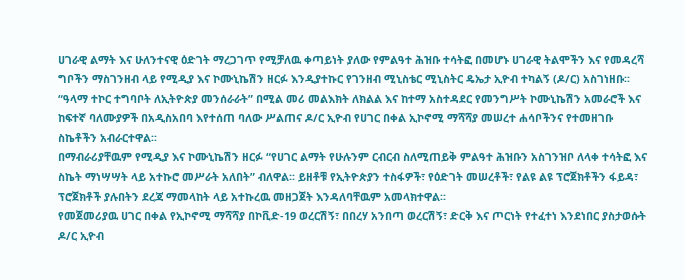ሀገራዊ ልማት እና ሁለንተናዊ ዕድገት ማረጋገጥ የሚቻለዉ ቀጣይነት ያለው የምልዓተ ሕዝቡ ተሳትፎ በመሆኑ ሀገራዊ ትልሞችን እና የመዳረሻ ግቦችን ማስገንዘብ ላይ የሚዲያ እና ኮሙኒኬሽን ዘርፉ እንዲያተኩር የገንዘብ ሚኒስቴር ሚኒስትር ዴኤታ ኢዮብ ተካልኝ (ዶ/ር) አስገነዘቡ፡፡
“ዓላማ ተኮር ተግባቦት ለኢትዮጵያ መንሰራራት” በሚል መሪ መልእክት ለክልል እና ከተማ አስተዳደር የመንግሥት ኮሙኒኬሽን አመራሮች እና ከፍተኛ ባለሙያዎች በአዲስአበባ እየተሰጠ ባለው ሥልጠና ዶ/ር ኢዮብ የሀገር በቀል ኢኮኖሚ ማሻሻያ መሠረተ ሐሳቦችንና የተመዘገቡ ስኬቶችን አብራርተዋል፡፡
በማብራሪያቸዉም የሚዲያ እና ኮሙኒኬሽን ዘርፉ “የሀገር ልማት የሁሉንም ርብርብ ስለሚጠይቅ ምልዓተ ሕዝቡን አስገንዝቦ ለላቀ ተሳትፎ እና ስኬት ማነሣሣት ላይ አተኩሮ መሥራት አለበት” ብለዋል፡፡ ይዘቶቹ የኢትዮጵያን ተስፋዎች፣ የዕድገት መሠረቶች፣ የልዩ ልዩ ፕሮጀክቶችን ፋይዳ፣ ፕሮጀክቶች ያሉበትን ደረጃ ማመላከት ላይ አተኩረዉ መዘጋጀት እንዳለባቸዉም አመላክተዋል፡፡
የመጀመሪያዉ ሀገር በቀል የኢኮኖሚ ማሻሻያ በኮቪድ-19 ወረርሽኝ፣ በበረሃ አንበጣ ወረርሽኝ፣ ድርቅ እና ጦርነት የተፈተነ እንደነበር ያስታወሱት ዶ/ር ኢዮብ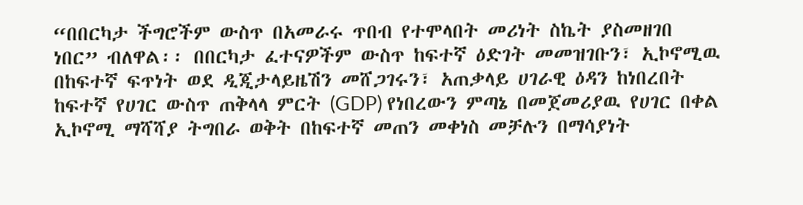“በበርካታ ችግሮችም ውስጥ በአመራሩ ጥበብ የተሞላበት መሪነት ስኬት ያስመዘገበ ነበር” ብለዋል፡፡ በበርካታ ፈተናዎችም ውስጥ ከፍተኛ ዕድገት መመዝገቡን፣ ኢኮኖሚዉ በከፍተኛ ፍጥነት ወደ ዲጂታላይዜሽን መሸጋገሩን፣ አጠቃላይ ሀገራዊ ዕዳን ከነበረበት ከፍተኛ የሀገር ውስጥ ጠቅላላ ምርት (GDP) የነበረውን ምጣኔ በመጀመሪያዉ የሀገር በቀል ኢኮኖሚ ማሻሻያ ትግበራ ወቅት በከፍተኛ መጠን መቀነስ መቻሉን በማሳያነት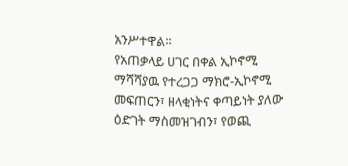አንሥተዋል፡፡
የአጠቃላይ ሀገር በቀል ኢኮኖሚ ማሻሻያዉ የተረጋጋ ማክሮ-ኢኮኖሚ መፍጠርን፣ ዘላቂነትና ቀጣይነት ያለው ዕድገት ማስመዝገብን፣ የወጪ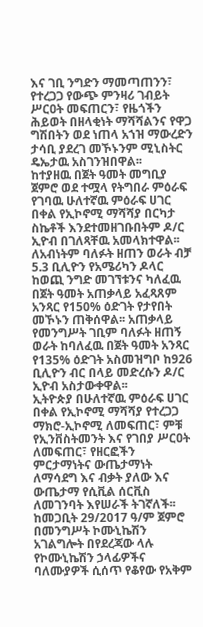እና ገቢ ንግድን ማመጣጠንን፣ የተረጋጋ የውጭ ምንዛሪ ገብይት ሥርዐት መፍጠርን፣ የዜጎችን ሕይወት በዘላቂነት ማሻሻልንና የዋጋ ግሽበትን ወደ ነጠላ አኀዝ ማውረድን ታሳቢ ያደረገ መኾኑንም ሚኒስትር ዴኤታዉ አስገንዝበዋል፡፡
ከተያዘዉ በጀት ዓመት መግቢያ ጀምሮ ወደ ተሟላ የትግበራ ምዕራፍ የገባዉ ሁለተኛዉ ምዕራፍ ሀገር በቀል የኢኮኖሚ ማሻሻያ በርካታ ስኬቶች እንደተመዘገቡበትም ዶ/ር ኢዮብ በገለጻቸዉ አመላክተዋል፡፡
ለአብነትም ባለፉት ዘጠን ወራት ብቻ 5.3 ቢሊዮን የአሜሪካን ዶላር ከወጪ ንግድ መገኘቱንና ካለፈዉ በጀት ዓመት አጠቃላይ አፈጻጸም አንጻር የ150% ዕድገት የታየበት መኾኑን ጠቅሰዋል፡፡ አጠቃላይ የመንግሥት ገቢም ባለፉት ዘጠኝ ወራት ከባለፈዉ በጀት ዓመት አንጻር የ135% ዕድገት አስመዝግቦ ከ926 ቢሊዮን ብር በላይ መድረሱን ዶ/ር ኢዮብ አስታውቀዋል፡፡
ኢትዮጵያ በሁለተኛዉ ምዕራፍ ሀገር በቀል የኢኮኖሚ ማሻሻያ የተረጋጋ ማክሮ-ኢኮኖሚ ለመፍጠር፣ ምቹ የኢንቨስትመንት እና የገበያ ሥርዐት ለመፍጠር፣ የዘርፎችን ምርታማነትና ውጤታማነት ለማሳደግ እና ብቃት ያለው እና ውጤታማ የሲቪል ሰርቪስ ለመገንባት እየሠራች ትገኛለች፡፡
ከመጋቢት 29/2017 ዓ/ም ጀምሮ በመንግሥት ኮሙኒኬሽን አገልግሎት በየደረጃው ላሉ የኮሙኒኬሽን ኃላፊዎችና ባለሙያዎች ሲሰጥ የቆየው የአቅም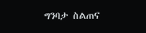ግንባታ ስልጠና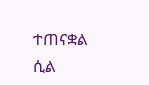ተጠናቋል ሲል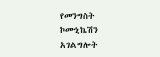የመንግስት ኮሙኒኬሽን አገልግሎት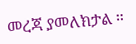መረጃ ያመለክታል ።